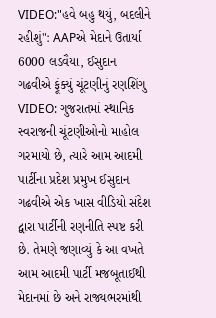VIDEO:"હવે બહુ થયું, બદલીને રહીશું": AAPએ મેદાને ઉતાર્યા 6000 લડવૈયા, ઈસુદાન ગઢવીએ ફૂંક્યું ચૂંટણીનું રણશિંગુ
VIDEO: ગુજરાતમાં સ્થાનિક સ્વરાજની ચૂંટણીઓનો માહોલ ગરમાયો છે, ત્યારે આમ આદમી પાર્ટીના પ્રદેશ પ્રમુખ ઈસુદાન ગઢવીએ એક ખાસ વીડિયો સંદેશ દ્વારા પાર્ટીની રણનીતિ સ્પષ્ટ કરી છે. તેમણે જણાવ્યું કે આ વખતે આમ આદમી પાર્ટી મજબૂતાઈથી મેદાનમાં છે અને રાજ્યભરમાંથી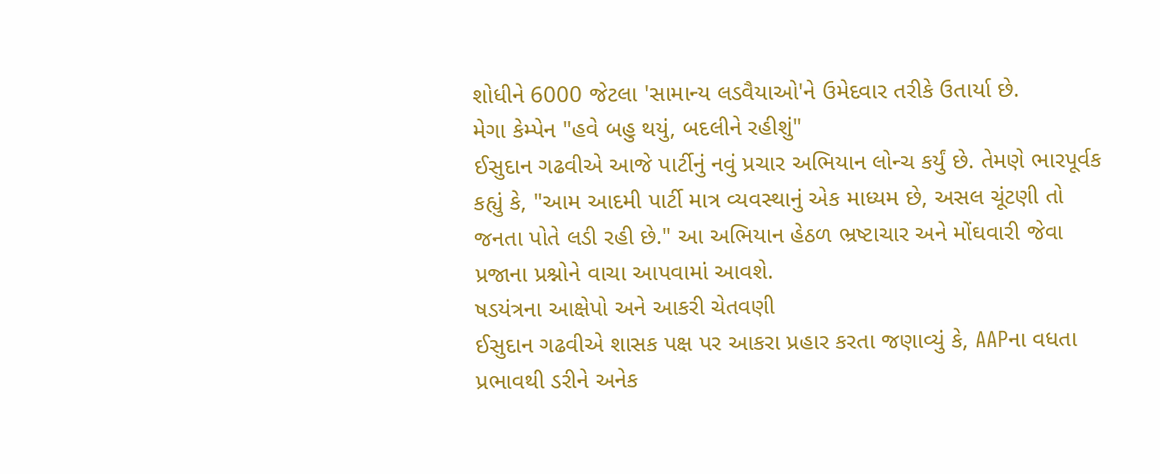શોધીને 6000 જેટલા 'સામાન્ય લડવૈયાઓ'ને ઉમેદવાર તરીકે ઉતાર્યા છે.
મેગા કેમ્પેન "હવે બહુ થયું, બદલીને રહીશું"
ઈસુદાન ગઢવીએ આજે પાર્ટીનું નવું પ્રચાર અભિયાન લોન્ચ કર્યું છે. તેમણે ભારપૂર્વક કહ્યું કે, "આમ આદમી પાર્ટી માત્ર વ્યવસ્થાનું એક માધ્યમ છે, અસલ ચૂંટણી તો જનતા પોતે લડી રહી છે." આ અભિયાન હેઠળ ભ્રષ્ટાચાર અને મોંઘવારી જેવા પ્રજાના પ્રશ્નોને વાચા આપવામાં આવશે.
ષડયંત્રના આક્ષેપો અને આકરી ચેતવણી
ઈસુદાન ગઢવીએ શાસક પક્ષ પર આકરા પ્રહાર કરતા જણાવ્યું કે, AAPના વધતા પ્રભાવથી ડરીને અનેક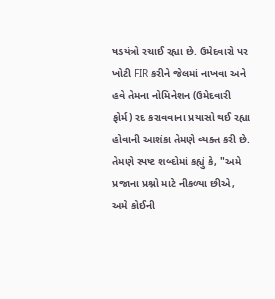ષડયંત્રો રચાઈ રહ્યા છે. ઉમેદવારો પર ખોટી FIR કરીને જેલમાં નાખવા અને હવે તેમના નોમિનેશન (ઉમેદવારી ફોર્મ) રદ કરાવવાના પ્રયાસો થઈ રહ્યા હોવાની આશંકા તેમણે વ્યક્ત કરી છે. તેમણે સ્પષ્ટ શબ્દોમાં કહ્યું કે, "અમે પ્રજાના પ્રશ્નો માટે નીકળ્યા છીએ, અમે કોઈની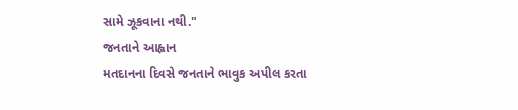સામે ઝૂકવાના નથી."
જનતાને આહ્વાન
મતદાનના દિવસે જનતાને ભાવુક અપીલ કરતા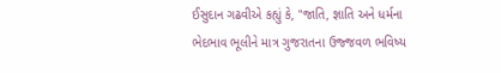ઈસુદાન ગઢવીએ કહ્યું કે, "જાતિ, જ્ઞાતિ અને ધર્મના ભેદભાવ ભૂલીને માત્ર ગુજરાતના ઉજ્જવળ ભવિષ્ય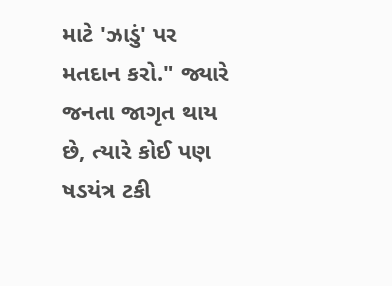માટે 'ઝાડું' પર મતદાન કરો." જ્યારે જનતા જાગૃત થાય છે, ત્યારે કોઈ પણ ષડયંત્ર ટકી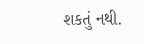શકતું નથી.